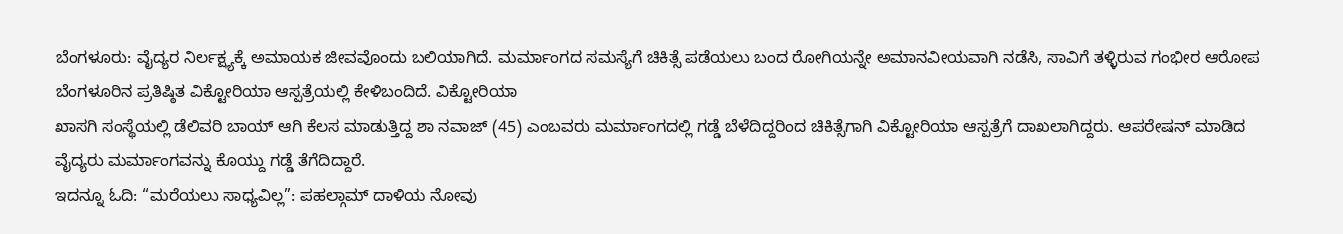ಬೆಂಗಳೂರು: ವೈದ್ಯರ ನಿರ್ಲಕ್ಷ್ಯಕ್ಕೆ ಅಮಾಯಕ ಜೀವವೊಂದು ಬಲಿಯಾಗಿದೆ. ಮರ್ಮಾಂಗದ ಸಮಸ್ಯೆಗೆ ಚಿಕಿತ್ಸೆ ಪಡೆಯಲು ಬಂದ ರೋಗಿಯನ್ನೇ ಅಮಾನವೀಯವಾಗಿ ನಡೆಸಿ, ಸಾವಿಗೆ ತಳ್ಳಿರುವ ಗಂಭೀರ ಆರೋಪ ಬೆಂಗಳೂರಿನ ಪ್ರತಿಷ್ಠಿತ ವಿಕ್ಟೋರಿಯಾ ಆಸ್ಪತ್ರೆಯಲ್ಲಿ ಕೇಳಿಬಂದಿದೆ. ವಿಕ್ಟೋರಿಯಾ
ಖಾಸಗಿ ಸಂಸ್ಥೆಯಲ್ಲಿ ಡೆಲಿವರಿ ಬಾಯ್ ಆಗಿ ಕೆಲಸ ಮಾಡುತ್ತಿದ್ದ ಶಾ ನವಾಜ್ (45) ಎಂಬವರು ಮರ್ಮಾಂಗದಲ್ಲಿ ಗಡ್ಡೆ ಬೆಳೆದಿದ್ದರಿಂದ ಚಿಕಿತ್ಸೆಗಾಗಿ ವಿಕ್ಟೋರಿಯಾ ಆಸ್ಪತ್ರೆಗೆ ದಾಖಲಾಗಿದ್ದರು. ಆಪರೇಷನ್ ಮಾಡಿದ ವೈದ್ಯರು ಮರ್ಮಾಂಗವನ್ನು ಕೊಯ್ದು ಗಡ್ಡೆ ತೆಗೆದಿದ್ದಾರೆ.
ಇದನ್ನೂ ಓದಿ: “ಮರೆಯಲು ಸಾಧ್ಯವಿಲ್ಲ”: ಪಹಲ್ಗಾಮ್ ದಾಳಿಯ ನೋವು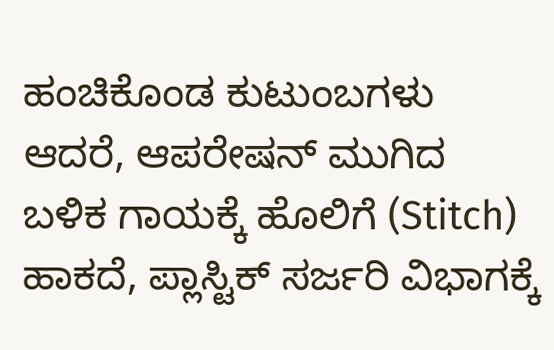ಹಂಚಿಕೊಂಡ ಕುಟುಂಬಗಳು
ಆದರೆ, ಆಪರೇಷನ್ ಮುಗಿದ ಬಳಿಕ ಗಾಯಕ್ಕೆ ಹೊಲಿಗೆ (Stitch) ಹಾಕದೆ, ಪ್ಲಾಸ್ಟಿಕ್ ಸರ್ಜರಿ ವಿಭಾಗಕ್ಕೆ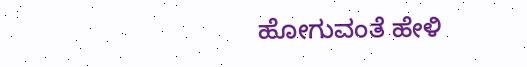ಹೋಗುವಂತೆ ಹೇಳಿ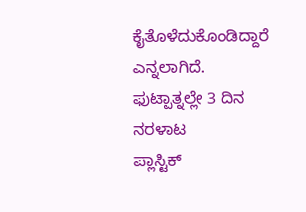ಕೈತೊಳೆದುಕೊಂಡಿದ್ದಾರೆ ಎನ್ನಲಾಗಿದೆ.
ಫುಟ್ಪಾತ್ನಲ್ಲೇ 3 ದಿನ ನರಳಾಟ
ಪ್ಲಾಸ್ಟಿಕ್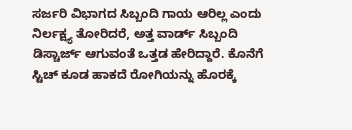ಸರ್ಜರಿ ವಿಭಾಗದ ಸಿಬ್ಬಂದಿ ಗಾಯ ಆರಿಲ್ಲ ಎಂದು ನಿರ್ಲಕ್ಷ್ಯ ತೋರಿದರೆ, ಅತ್ತ ವಾರ್ಡ್ ಸಿಬ್ಬಂದಿ ಡಿಸ್ಚಾರ್ಜ್ ಆಗುವಂತೆ ಒತ್ತಡ ಹೇರಿದ್ದಾರೆ. ಕೊನೆಗೆ ಸ್ಟಿಚ್ ಕೂಡ ಹಾಕದೆ ರೋಗಿಯನ್ನು ಹೊರಕ್ಕೆ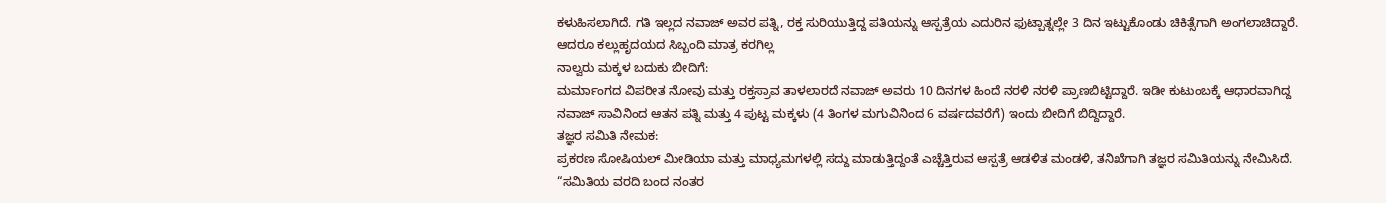ಕಳುಹಿಸಲಾಗಿದೆ. ಗತಿ ಇಲ್ಲದ ನವಾಜ್ ಅವರ ಪತ್ನಿ, ರಕ್ತ ಸುರಿಯುತ್ತಿದ್ದ ಪತಿಯನ್ನು ಆಸ್ಪತ್ರೆಯ ಎದುರಿನ ಫುಟ್ಪಾತ್ನಲ್ಲೇ 3 ದಿನ ಇಟ್ಟುಕೊಂಡು ಚಿಕಿತ್ಸೆಗಾಗಿ ಅಂಗಲಾಚಿದ್ದಾರೆ. ಆದರೂ ಕಲ್ಲುಹೃದಯದ ಸಿಬ್ಬಂದಿ ಮಾತ್ರ ಕರಗಿಲ್ಲ
ನಾಲ್ವರು ಮಕ್ಕಳ ಬದುಕು ಬೀದಿಗೆ:
ಮರ್ಮಾಂಗದ ವಿಪರೀತ ನೋವು ಮತ್ತು ರಕ್ತಸ್ರಾವ ತಾಳಲಾರದೆ ನವಾಜ್ ಅವರು 10 ದಿನಗಳ ಹಿಂದೆ ನರಳಿ ನರಳಿ ಪ್ರಾಣಬಿಟ್ಟಿದ್ದಾರೆ. ಇಡೀ ಕುಟುಂಬಕ್ಕೆ ಆಧಾರವಾಗಿದ್ದ ನವಾಜ್ ಸಾವಿನಿಂದ ಆತನ ಪತ್ನಿ ಮತ್ತು 4 ಪುಟ್ಟ ಮಕ್ಕಳು (4 ತಿಂಗಳ ಮಗುವಿನಿಂದ 6 ವರ್ಷದವರೆಗೆ) ಇಂದು ಬೀದಿಗೆ ಬಿದ್ದಿದ್ದಾರೆ.
ತಜ್ಞರ ಸಮಿತಿ ನೇಮಕ:
ಪ್ರಕರಣ ಸೋಷಿಯಲ್ ಮೀಡಿಯಾ ಮತ್ತು ಮಾಧ್ಯಮಗಳಲ್ಲಿ ಸದ್ದು ಮಾಡುತ್ತಿದ್ದಂತೆ ಎಚ್ಚೆತ್ತಿರುವ ಆಸ್ಪತ್ರೆ ಆಡಳಿತ ಮಂಡಳಿ, ತನಿಖೆಗಾಗಿ ತಜ್ಞರ ಸಮಿತಿಯನ್ನು ನೇಮಿಸಿದೆ. “ಸಮಿತಿಯ ವರದಿ ಬಂದ ನಂತರ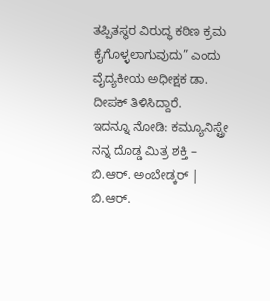ತಪ್ಪಿತಸ್ಥರ ವಿರುದ್ಧ ಕಠಿಣ ಕ್ರಮ ಕೈಗೊಳ್ಳಲಾಗುವುದು” ಎಂದು ವೈದ್ಯಕೀಯ ಅಧೀಕ್ಷಕ ಡಾ. ದೀಪಕ್ ತಿಳಿಸಿದ್ದಾರೆ.
ಇದನ್ನೂ ನೋಡಿ: ಕಮ್ಯೂನಿಸ್ಟ್ರೇ ನನ್ನ ದೊಡ್ಡ ಮಿತ್ರ ಶಕ್ತಿ – ಬಿ.ಆರ್. ಅಂಬೇಡ್ಕರ್ | ಬಿ.ಆರ್.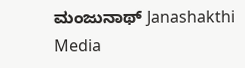ಮಂಜುನಾಥ್ Janashakthi Media